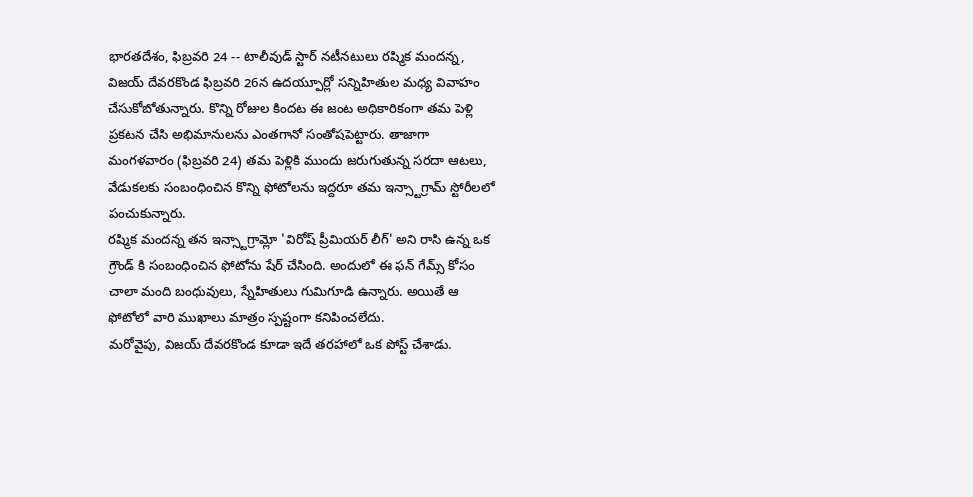భారతదేశం, ఫిబ్రవరి 24 -- టాలీవుడ్ స్టార్ నటీనటులు రష్మిక మందన్న, విజయ్ దేవరకొండ ఫిబ్రవరి 26న ఉదయ్పూర్లో సన్నిహితుల మధ్య వివాహం చేసుకోబోతున్నారు. కొన్ని రోజుల కిందట ఈ జంట అధికారికంగా తమ పెళ్లి ప్రకటన చేసి అభిమానులను ఎంతగానో సంతోషపెట్టారు. తాజాగా మంగళవారం (ఫిబ్రవరి 24) తమ పెళ్లికి ముందు జరుగుతున్న సరదా ఆటలు, వేడుకలకు సంబంధించిన కొన్ని ఫోటోలను ఇద్దరూ తమ ఇన్స్టాగ్రామ్ స్టోరీలలో పంచుకున్నారు.
రష్మిక మందన్న తన ఇన్స్టాగ్రామ్లో 'విరోష్ ప్రీమియర్ లీగ్' అని రాసి ఉన్న ఒక గ్రౌండ్ కి సంబంధించిన ఫోటోను షేర్ చేసింది. అందులో ఈ ఫన్ గేమ్స్ కోసం చాలా మంది బంధువులు, స్నేహితులు గుమిగూడి ఉన్నారు. అయితే ఆ ఫోటోలో వారి ముఖాలు మాత్రం స్పష్టంగా కనిపించలేదు.
మరోవైపు, విజయ్ దేవరకొండ కూడా ఇదే తరహాలో ఒక పోస్ట్ చేశాడు.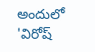అందులో 'విరోష్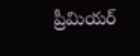ప్రీమియర్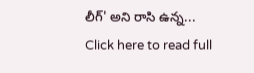లీగ్' అని రాసి ఉన్న...
Click here to read full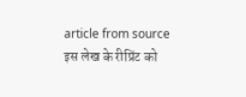article from source
इस लेख के रीप्रिंट को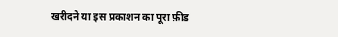खरीदने या इस प्रकाशन का पूरा फ़ीड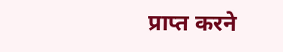प्राप्त करने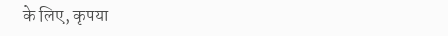के लिए, कृपया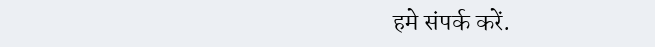हमे संपर्क करें.